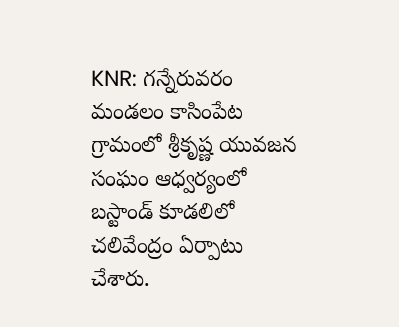KNR: గన్నేరువరం మండలం కాసింపేట గ్రామంలో శ్రీకృష్ణ యువజన సంఘం ఆధ్వర్యంలో బస్టాండ్ కూడలిలో చలివేంద్రం ఏర్పాటు చేశారు.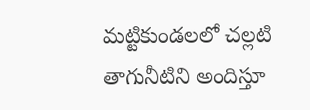మట్టికుండలలో చల్లటి తాగునీటిని అందిస్తూ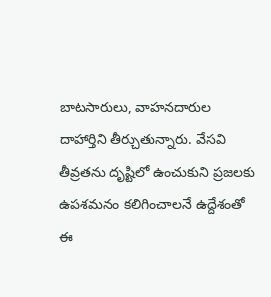బాటసారులు, వాహనదారుల దాహార్తిని తీర్చుతున్నారు. వేసవి తీవ్రతను దృష్టిలో ఉంచుకుని ప్రజలకు ఉపశమనం కలిగించాలనే ఉద్దేశంతో ఈ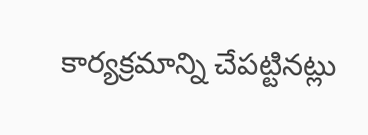కార్యక్రమాన్ని చేపట్టినట్లు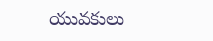యువకులు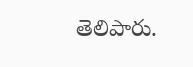తెలిపారు.